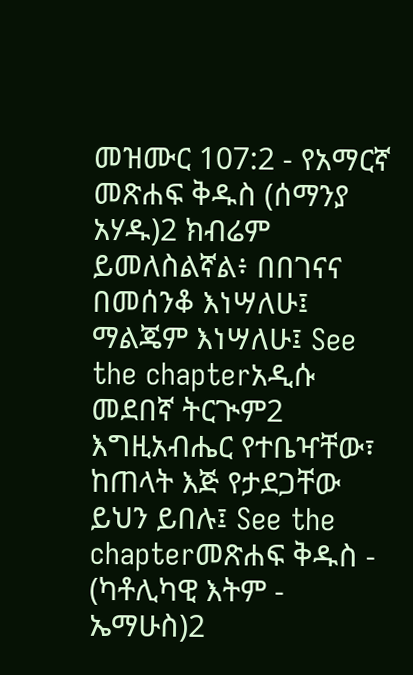መዝሙር 107:2 - የአማርኛ መጽሐፍ ቅዱስ (ሰማንያ አሃዱ)2 ክብሬም ይመለስልኛል፥ በበገናና በመሰንቆ እነሣለሁ፤ ማልጄም እነሣለሁ፤ See the chapterአዲሱ መደበኛ ትርጒም2 እግዚአብሔር የተቤዣቸው፣ ከጠላት እጅ የታደጋቸው ይህን ይበሉ፤ See the chapterመጽሐፍ ቅዱስ - (ካቶሊካዊ እትም - ኤማሁስ)2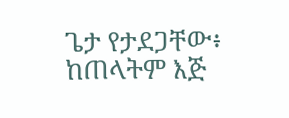ጌታ የታደጋቸው፥ ከጠላትም እጅ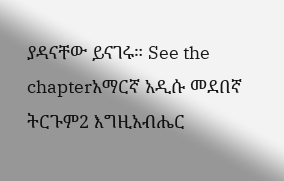ያዳናቸው ይናገሩ። See the chapterአማርኛ አዲሱ መደበኛ ትርጉም2 እግዚአብሔር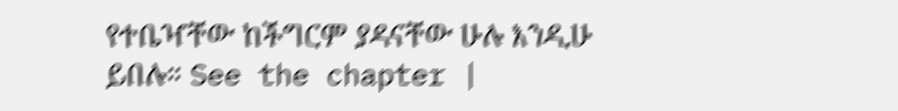የተቤዣቸው ከችግርም ያዳናቸው ሁሉ እንዲሁ ይበሉ። See the chapter |